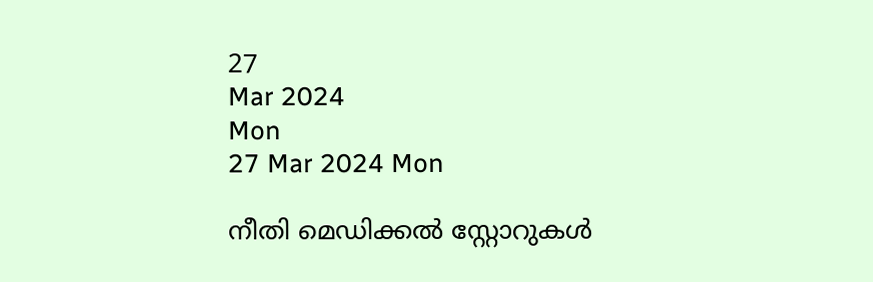27
Mar 2024
Mon
27 Mar 2024 Mon

നീതി മെഡിക്കല്‍ സ്റ്റോറുകള്‍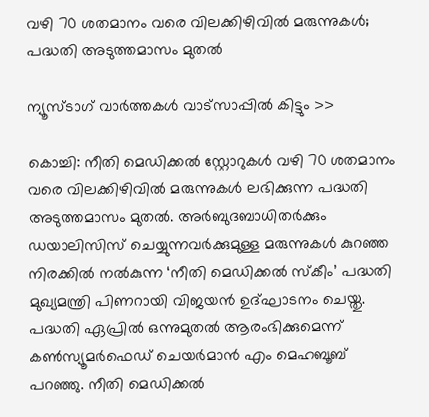വഴി 70 ശതമാനം വരെ വിലക്കിഴിവില്‍ മരുന്നുകള്‍; പദ്ധതി അടുത്തമാസം മുതല്‍

ന്യൂസ്ടാഗ് വാര്‍ത്തകള്‍ വാട്‌സാപ്പില്‍ കിട്ടും >>

കൊച്ചി: നീതി മെഡിക്കല്‍ സ്റ്റോറുകള്‍ വഴി 70 ശതമാനം വരെ വിലക്കിഴിവില്‍ മരുന്നുകള്‍ ലഭിക്കുന്ന പദ്ധതി അടുത്തമാസം മുതല്‍. അര്‍ബുദബാധിതര്‍ക്കും ഡയാലിസിസ് ചെയ്യുന്നവര്‍ക്കുമുള്ള മരുന്നുകള്‍ കുറഞ്ഞ നിരക്കില്‍ നല്‍കുന്ന ‘നീതി മെഡിക്കല്‍ സ്‌കീം’ പദ്ധതി മുഖ്യമന്ത്രി പിണറായി വിജയന്‍ ഉദ്ഘാടനം ചെയ്തു. പദ്ധതി ഏപ്രില്‍ ഒന്നുമുതല്‍ ആരംഭിക്കുമെന്ന് കണ്‍സ്യൂമര്‍ഫെഡ് ചെയര്‍മാന്‍ എം മെഹബൂബ് പറഞ്ഞു. നീതി മെഡിക്കല്‍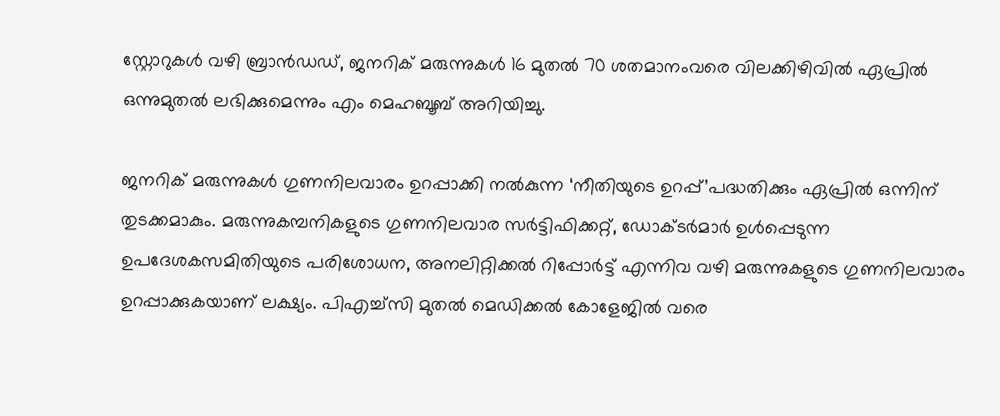സ്റ്റോറുകള്‍ വഴി ബ്രാന്‍ഡഡ്, ജനറിക് മരുന്നുകള്‍ 16 മുതല്‍ 70 ശതമാനംവരെ വിലക്കിഴിവില്‍ ഏപ്രില്‍ ഒന്നുമുതല്‍ ലഭിക്കുമെന്നും എം മെഹബൂബ് അറിയിച്ചു.

ജനറിക് മരുന്നുകള്‍ ഗുണനിലവാരം ഉറപ്പാക്കി നല്‍കുന്ന ‘നീതിയുടെ ഉറപ്പ്’പദ്ധതിക്കും ഏപ്രില്‍ ഒന്നിന് തുടക്കമാകും. മരുന്നുകമ്പനികളുടെ ഗുണനിലവാര സര്‍ട്ടിഫിക്കറ്റ്, ഡോക്ടര്‍മാര്‍ ഉള്‍പ്പെടുന്ന ഉപദേശകസമിതിയുടെ പരിശോധന, അനലിറ്റിക്കല്‍ റിപ്പോര്‍ട്ട് എന്നിവ വഴി മരുന്നുകളുടെ ഗുണനിലവാരം ഉറപ്പാക്കുകയാണ് ലക്ഷ്യം. പിഎച്ച്‌സി മുതല്‍ മെഡിക്കല്‍ കോളേജില്‍ വരെ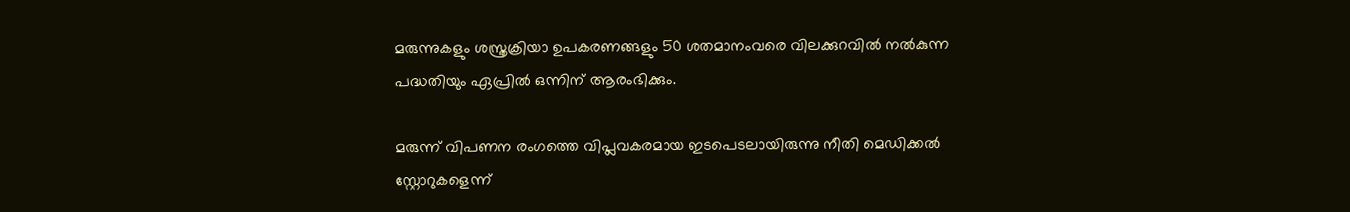മരുന്നുകളും ശസ്ത്രക്രിയാ ഉപകരണങ്ങളും 50 ശതമാനംവരെ വിലക്കുറവില്‍ നല്‍കുന്ന പദ്ധതിയും ഏപ്രില്‍ ഒന്നിന് ആരംഭിക്കും.

മരുന്ന് വിപണന രംഗത്തെ വിപ്ലവകരമായ ഇടപെടലായിരുന്നു നീതി മെഡിക്കല്‍ സ്റ്റോറുകളെന്ന്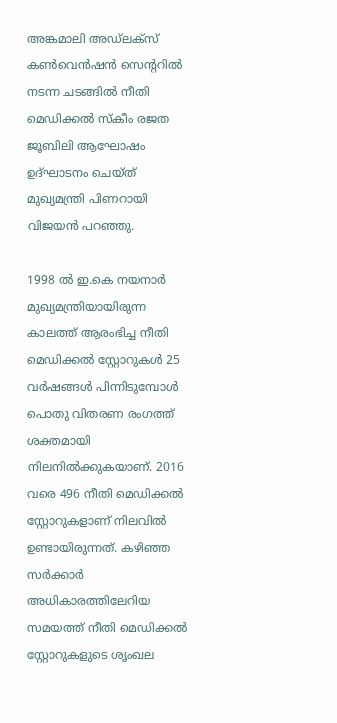അങ്കമാലി അഡ്‌ലക്‌സ് കണ്‍വെന്‍ഷന്‍ സെന്ററില്‍ നടന്ന ചടങ്ങില്‍ നീതി മെഡിക്കല്‍ സ്‌കീം രജത ജൂബിലി ആഘോഷം ഉദ്ഘാടനം ചെയ്ത് മുഖ്യമന്ത്രി പിണറായി വിജയന്‍ പറഞ്ഞു.

1998 ല്‍ ഇ.കെ നയനാര്‍ മുഖ്യമന്ത്രിയായിരുന്ന കാലത്ത് ആരംഭിച്ച നീതി മെഡിക്കല്‍ സ്റ്റോറുകള്‍ 25 വര്‍ഷങ്ങള്‍ പിന്നിടുമ്പോള്‍ പൊതു വിതരണ രംഗത്ത് ശക്തമായി നിലനില്‍ക്കുകയാണ്. 2016 വരെ 496 നീതി മെഡിക്കല്‍ സ്റ്റോറുകളാണ് നിലവില്‍ ഉണ്ടായിരുന്നത്. കഴിഞ്ഞ സര്‍ക്കാര്‍ അധികാരത്തിലേറിയ സമയത്ത് നീതി മെഡിക്കല്‍ സ്റ്റോറുകളുടെ ശൃംഖല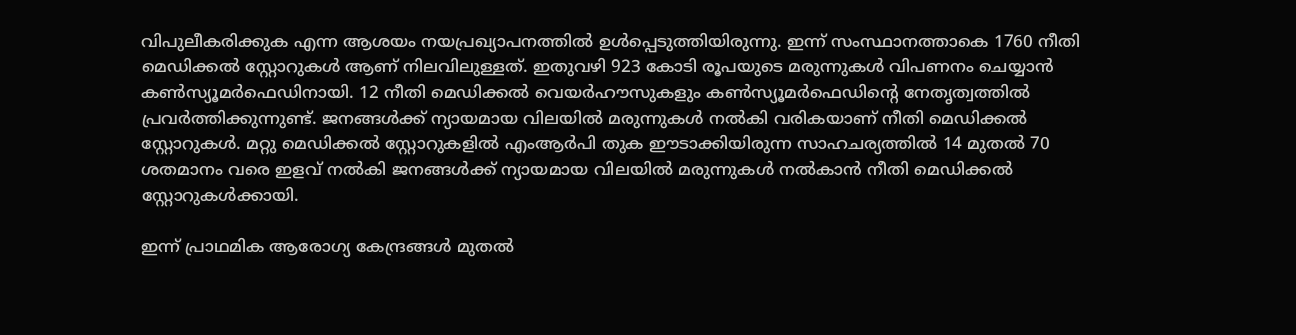വിപുലീകരിക്കുക എന്ന ആശയം നയപ്രഖ്യാപനത്തില്‍ ഉള്‍പ്പെടുത്തിയിരുന്നു. ഇന്ന് സംസ്ഥാനത്താകെ 1760 നീതി മെഡിക്കല്‍ സ്റ്റോറുകള്‍ ആണ് നിലവിലുള്ളത്. ഇതുവഴി 923 കോടി രൂപയുടെ മരുന്നുകള്‍ വിപണനം ചെയ്യാന്‍ കണ്‍സ്യൂമര്‍ഫെഡിനായി. 12 നീതി മെഡിക്കല്‍ വെയര്‍ഹൗസുകളും കണ്‍സ്യൂമര്‍ഫെഡിന്റെ നേതൃത്വത്തില്‍ പ്രവര്‍ത്തിക്കുന്നുണ്ട്. ജനങ്ങള്‍ക്ക് ന്യായമായ വിലയില്‍ മരുന്നുകള്‍ നല്‍കി വരികയാണ് നീതി മെഡിക്കല്‍ സ്റ്റോറുകള്‍. മറ്റു മെഡിക്കല്‍ സ്റ്റോറുകളില്‍ എംആര്‍പി തുക ഈടാക്കിയിരുന്ന സാഹചര്യത്തില്‍ 14 മുതല്‍ 70 ശതമാനം വരെ ഇളവ് നല്‍കി ജനങ്ങള്‍ക്ക് ന്യായമായ വിലയില്‍ മരുന്നുകള്‍ നല്‍കാന്‍ നീതി മെഡിക്കല്‍ സ്റ്റോറുകള്‍ക്കായി.

ഇന്ന് പ്രാഥമിക ആരോഗ്യ കേന്ദ്രങ്ങള്‍ മുതല്‍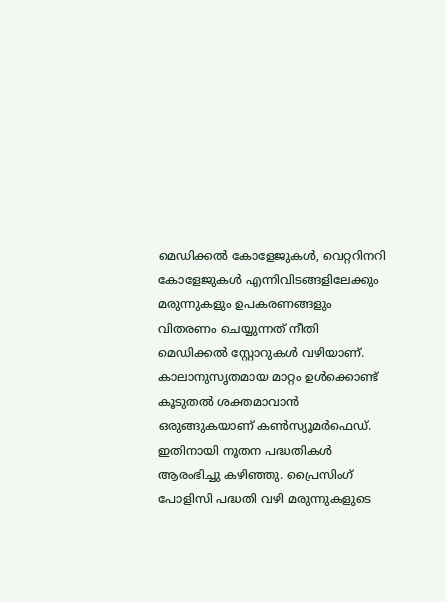മെഡിക്കല്‍ കോളേജുകള്‍, വെറ്ററിനറി കോളേജുകള്‍ എന്നിവിടങ്ങളിലേക്കും മരുന്നുകളും ഉപകരണങ്ങളും വിതരണം ചെയ്യുന്നത് നീതി മെഡിക്കല്‍ സ്റ്റോറുകള്‍ വഴിയാണ്. കാലാനുസൃതമായ മാറ്റം ഉള്‍ക്കൊണ്ട് കൂടുതല്‍ ശക്തമാവാന്‍ ഒരുങ്ങുകയാണ് കണ്‍സ്യൂമര്‍ഫെഡ്. ഇതിനായി നൂതന പദ്ധതികള്‍ ആരംഭിച്ചു കഴിഞ്ഞു. പ്രൈസിംഗ് പോളിസി പദ്ധതി വഴി മരുന്നുകളുടെ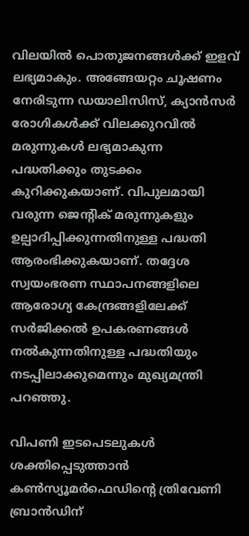വിലയില്‍ പൊതുജനങ്ങള്‍ക്ക് ഇളവ് ലഭ്യമാകും. അങ്ങേയറ്റം ചൂഷണം നേരിടുന്ന ഡയാലിസിസ്, ക്യാന്‍സര്‍ രോഗികള്‍ക്ക് വിലക്കുറവില്‍ മരുന്നുകള്‍ ലഭ്യമാകുന്ന പദ്ധതിക്കും തുടക്കം കുറിക്കുകയാണ്. വിപുലമായി വരുന്ന ജെന്റിക് മരുന്നുകളും ഉല്പാദിപ്പിക്കുന്നതിനുള്ള പദ്ധതി ആരംഭിക്കുകയാണ്. തദ്ദേശ സ്വയംഭരണ സ്ഥാപനങ്ങളിലെ ആരോഗ്യ കേന്ദ്രങ്ങളിലേക്ക് സര്‍ജിക്കല്‍ ഉപകരണങ്ങള്‍ നല്‍കുന്നതിനുള്ള പദ്ധതിയും നടപ്പിലാക്കുമെന്നും മുഖ്യമന്ത്രി പറഞ്ഞു.

വിപണി ഇടപെടലുകള്‍ ശക്തിപ്പെടുത്താന്‍ കണ്‍സ്യൂമര്‍ഫെഡിന്റെ ത്രിവേണി ബ്രാന്‍ഡിന്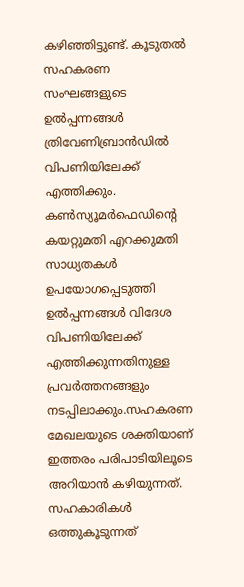കഴിഞ്ഞിട്ടുണ്ട്. കൂടുതല്‍ സഹകരണ സംഘങ്ങളുടെ ഉല്‍പ്പന്നങ്ങള്‍ ത്രിവേണിബ്രാന്‍ഡില്‍ വിപണിയിലേക്ക് എത്തിക്കും. കണ്‍സ്യൂമര്‍ഫെഡിന്റെ കയറ്റുമതി എറക്കുമതി സാധ്യതകള്‍ ഉപയോഗപ്പെടുത്തി ഉല്‍പ്പന്നങ്ങള്‍ വിദേശ വിപണിയിലേക്ക് എത്തിക്കുന്നതിനുള്ള പ്രവര്‍ത്തനങ്ങളും നടപ്പിലാക്കും.സഹകരണ മേഖലയുടെ ശക്തിയാണ് ഇത്തരം പരിപാടിയിലൂടെ അറിയാന്‍ കഴിയുന്നത്. സഹകാരികള്‍ ഒത്തുകൂടുന്നത്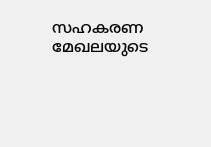സഹകരണ മേഖലയുടെ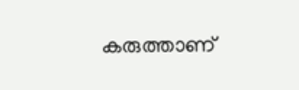കരുത്താണ്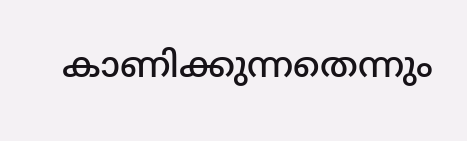കാണിക്കുന്നതെന്നും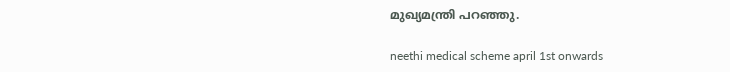മുഖ്യമന്ത്രി പറഞ്ഞു.

neethi medical scheme april 1st onwards